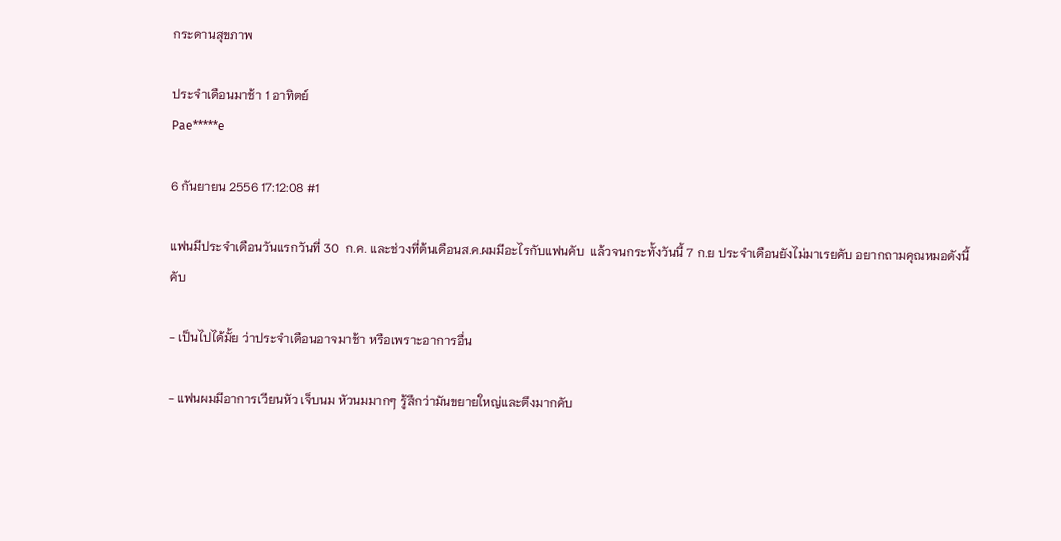กระดานสุขภาพ

ประจำเดือนมาช้า 1 อาทิตย์
Pae*****e

6 กันยายน 2556 17:12:08 #1

แฟนมีประจำเดือนวันแรกวันที่ 30  ก.ค. และช่วงที่ต้นเดือนส.ค.ผมมีอะไรกับแฟนคับ  แล้วจนกระทั้งวันนี้ 7 ก.ย ประจำเดือนยังไม่มาเรยคับ อยากถามคุณหมอดังนี้คับ

- เป็นไปได้มั้ย ว่าประจำเดือนอาจมาช้า หรือเพราะอาการอื่น

- แฟนผมมีอาการเวียนหัว เจ็บนม หัวนมมากๆ รู้สึกว่ามันขยายใหญ่และตึงมากคับ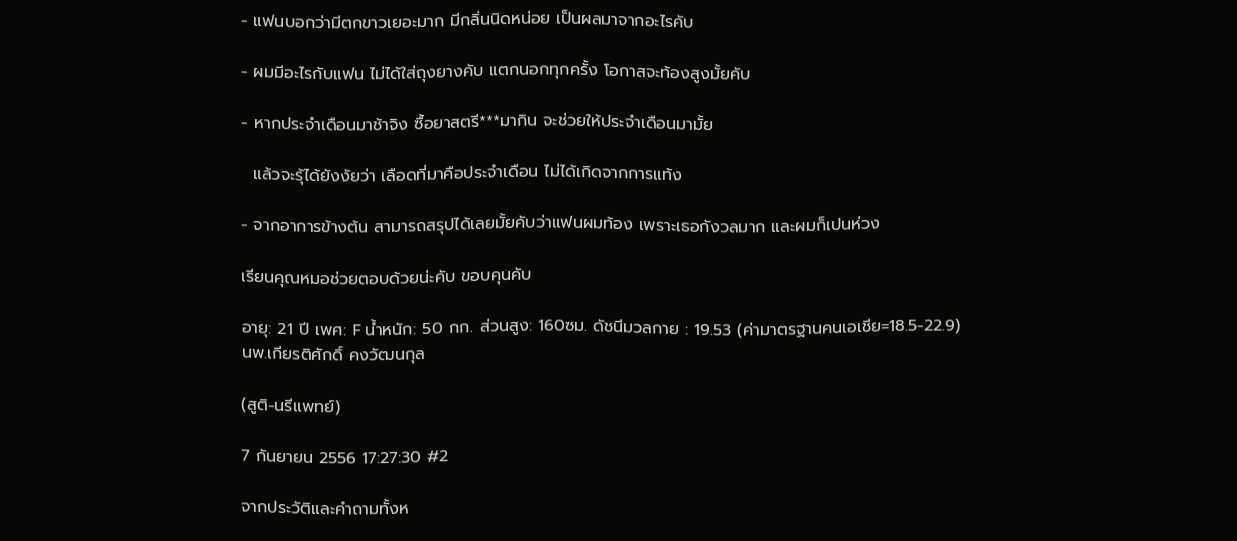- แฟนบอกว่ามีตกขาวเยอะมาก มีกลิ่นนิดหน่อย เป็นผลมาจากอะไรคับ

- ผมมีอะไรกับแฟน ไม่ได้ใส่ถุงยางคับ แตกนอกทุกครั้ง โอกาสจะท้องสูงมั้ยคับ

- หากประจำเดือนมาช้าจิง ซื้อยาสตรี***มากิน จะช่วยให้ประจำเดือนมามั้ย

  แล้วจะรุ้ได้ยังงัยว่า เลือดที่มาคือประจำเดือน ไม่ได้เกิดจากการแท้ง

- จากอาการข้างต้น สามารถสรุปได้เลยมั้ยคับว่าแฟนผมท้อง เพราะเธอกังวลมาก และผมก็เปนห่วง

เรียนคุณหมอช่วยตอบด้วยน่ะคับ ขอบคุนคับ

อายุ: 21 ปี เพศ: F น้ำหนัก: 50 กก. ส่วนสูง: 160ซม. ดัชนีมวลกาย : 19.53 (ค่ามาตรฐานคนเอเชีย=18.5-22.9)
นพ.เกียรติศักดิ์ คงวัฒนกุล

(สูติ-นรีแพทย์)

7 กันยายน 2556 17:27:30 #2

จากประวัติและคำถามทั้งห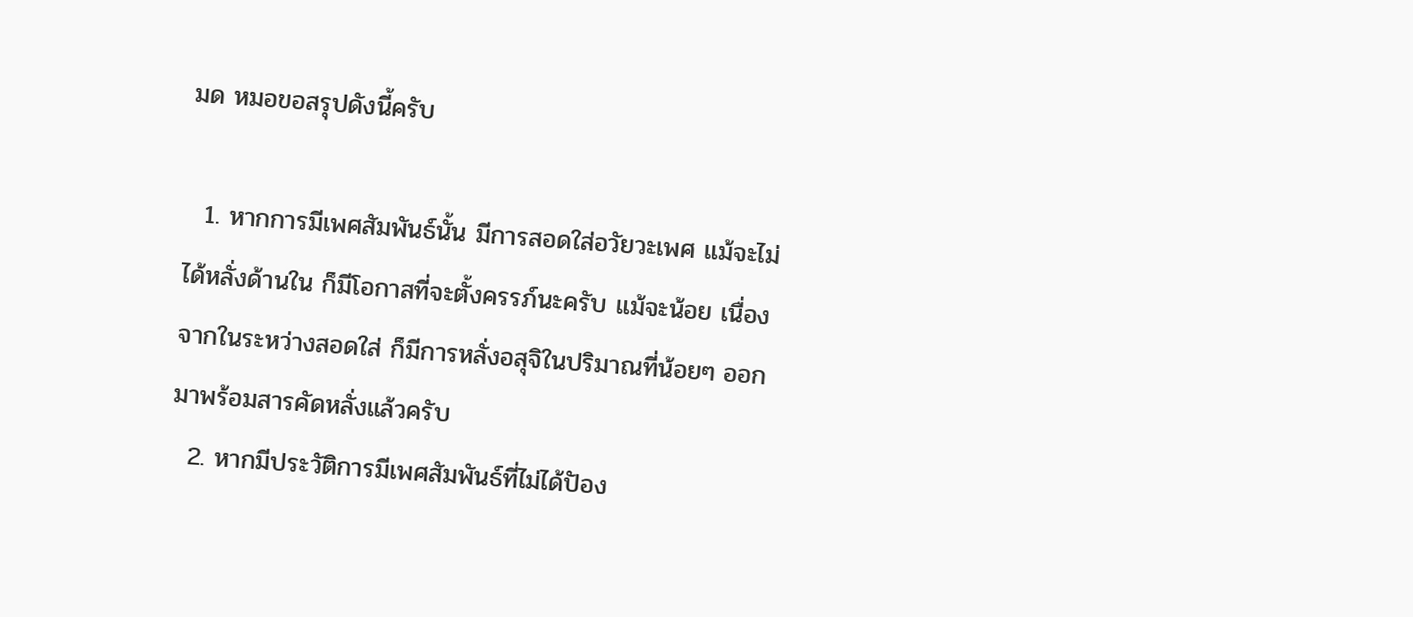มด หมอขอสรุปดังนี้ครับ

  1. หากการมีเพศสัมพันธ์นั้น มีการสอดใส่อวัยวะเพศ แม้จะไม่ได้หลั่งด้านใน ก็มีโอกาสที่จะตั้งครรภ์นะครับ แม้จะน้อย เนื่องจากในระหว่างสอดใส่ ก็มีการหลั่งอสุจิในปริมาณที่น้อยๆ ออกมาพร้อมสารคัดหลั่งแล้วครับ
  2. หากมีประวัติการมีเพศสัมพันธ์ที่ไม่ได้ปัอง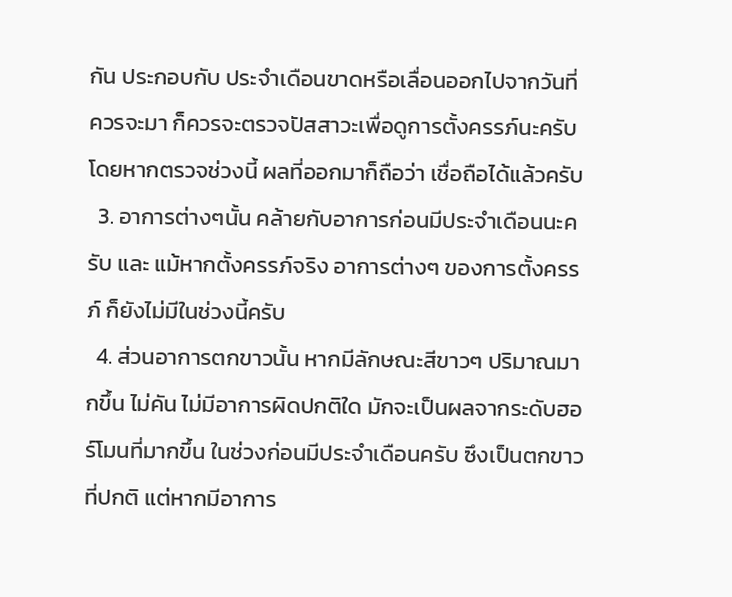กัน ประกอบกับ ประจำเดือนขาดหรือเลื่อนออกไปจากวันที่ควรจะมา ก็ควรจะตรวจปัสสาวะเพื่อดูการตั้งครรภ์นะครับ โดยหากตรวจช่วงนี้ ผลที่ออกมาก็ถือว่า เชื่อถือได้แล้วครับ
  3. อาการต่างๆนั้น คล้ายกับอาการก่อนมีประจำเดือนนะครับ และ แม้หากตั้งครรภ์จริง อาการต่างๆ ของการตั้งครรภ์ ก็ยังไม่มีในช่วงนี้ครับ
  4. ส่วนอาการตกขาวนั้น หากมีลักษณะสีขาวๆ ปริมาณมากขึ้น ไม่คัน ไม่มีอาการผิดปกติใด มักจะเป็นผลจากระดับฮอร์โมนที่มากขึ้น ในช่วงก่อนมีประจำเดือนครับ ซึงเป็นตกขาวที่ปกติ แต่หากมีอาการ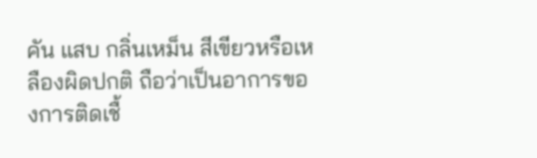คัน แสบ กลิ่นเหม็น สีเขียวหรือเหลืองผิดปกติ ถือว่าเป็นอาการของการติดเชื้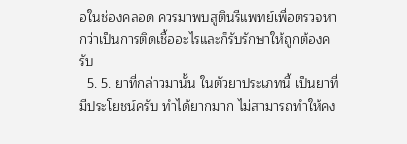อในช่องคลอด ควรมาพบสูตินรีแพทย์เพื่อตรวจหากว่าเป็นการติดเชื้ออะไรและก็รับรักษาให้ถูกต้องครับ
  5. 5. ยาที่กล่าวมานั้น ในตัวยาประเภทนี้ เป็นยาที่มีประโยชน์ครับ ทำได้ยากมาก ไม่สามารถทำให้คง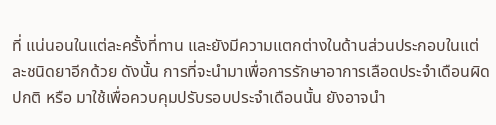ที่ แน่นอนในแต่ละครั้งที่ทาน และยังมีความแตกต่างในด้านส่วนประกอบในแต่ละชนิดยาอีกด้วย ดังนั้น การที่จะนำมาเพื่อการรักษาอาการเลือดประจำเดือนผิดปกติ หรือ มาใช้เพื่อควบคุมปรับรอบประจำเดือนนั้น ยังอาจนำ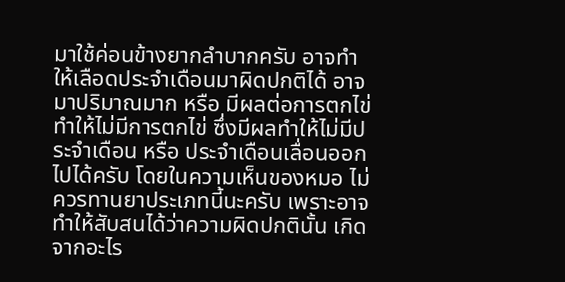มาใช้ค่อนข้างยากลำบากครับ อาจทำให้เลือดประจำเดือนมาผิดปกติได้ อาจมาปริมาณมาก หรือ มีผลต่อการตกไข่ ทำให้ไม่มีการตกไข่ ซึ่งมีผลทำให้ไม่มีประจำเดือน หรือ ประจำเดือนเลื่อนออกไปได้ครับ โดยในความเห็นของหมอ ไม่ควรทานยาประเภทนี้นะครับ เพราะอาจทำให้สับสนได้ว่าความผิดปกตินั้น เกิดจากอะไร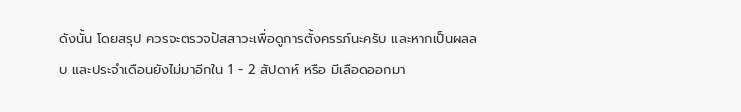ดังนั้น โดยสรุป ควรจะตรวจปัสสาวะเพื่อดูการตั้งครรภ์นะครับ และหากเป็นผลลบ และประจำเดือนยังไม่มาอีกใน 1 - 2 สัปดาห์ หรือ มีเลือดออกมา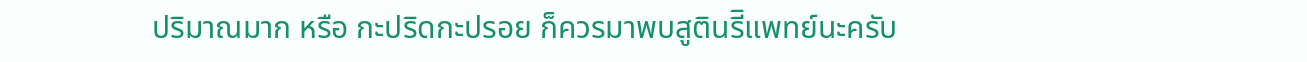ปริมาณมาก หรือ กะปริดกะปรอย ก็ควรมาพบสูตินรีิแพทย์นะครับ